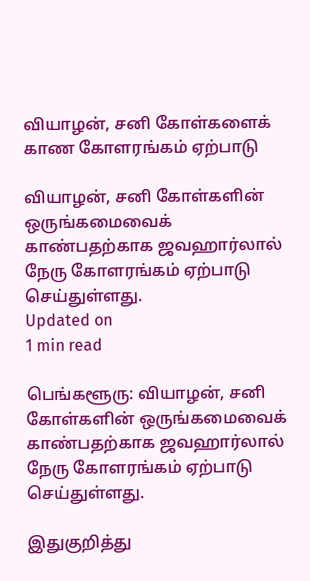வியாழன், சனி கோள்களைக் காண கோளரங்கம் ஏற்பாடு

வியாழன், சனி கோள்களின் ஒருங்கமைவைக் காண்பதற்காக ஜவஹார்லால் நேரு கோளரங்கம் ஏற்பாடு செய்துள்ளது.
Updated on
1 min read

பெங்களூரு: வியாழன், சனி கோள்களின் ஒருங்கமைவைக் காண்பதற்காக ஜவஹார்லால் நேரு கோளரங்கம் ஏற்பாடு செய்துள்ளது.

இதுகுறித்து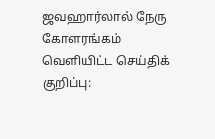ஜவஹார்லால் நேரு கோளரங்கம் வெளியிட்ட செய்திக் குறிப்பு: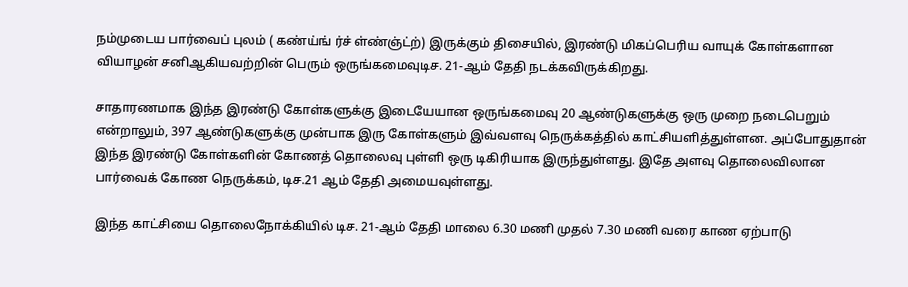நம்முடைய பார்வைப் புலம் ( கண்ய்ங் ர்ச் ள்ண்ஞ்ட்ற்) இருக்கும் திசையில், இரண்டு மிகப்பெரிய வாயுக் கோள்களான வியாழன் சனிஆகியவற்றின் பெரும் ஒருங்கமைவுடிச. 21-ஆம் தேதி நடக்கவிருக்கிறது.

சாதாரணமாக இந்த இரண்டு கோள்களுக்கு இடையேயான ஒருங்கமைவு 20 ஆண்டுகளுக்கு ஒரு முறை நடைபெறும் என்றாலும், 397 ஆண்டுகளுக்கு முன்பாக இரு கோள்களும் இவ்வளவு நெருக்கத்தில் காட்சியளித்துள்ளன. அப்போதுதான் இந்த இரண்டு கோள்களின் கோணத் தொலைவு புள்ளி ஒரு டிகிரியாக இருந்துள்ளது. இதே அளவு தொலைவிலான பார்வைக் கோண நெருக்கம், டிச.21 ஆம் தேதி அமையவுள்ளது.

இந்த காட்சியை தொலைநோக்கியில் டிச. 21-ஆம் தேதி மாலை 6.30 மணி முதல் 7.30 மணி வரை காண ஏற்பாடு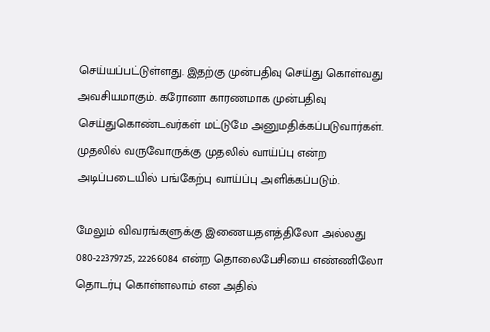செய்யப்பட்டுள்ளது. இதற்கு முன்பதிவு செய்து கொள்வது அவசியமாகும். கரோனா காரணமாக முன்பதிவு செய்துகொண்டவர்கள் மட்டுமே அனுமதிக்கப்படுவார்கள். முதலில் வருவோருக்கு முதலில் வாய்ப்பு என்ற அடிப்படையில் பங்கேற்பு வாய்ப்பு அளிக்கப்படும்.

மேலும் விவரங்களுக்கு இணையதளத்திலோ அல்லது 080-22379725, 22266084 என்ற தொலைபேசியை எண்ணிலோ தொடர்பு கொள்ளலாம் என அதில்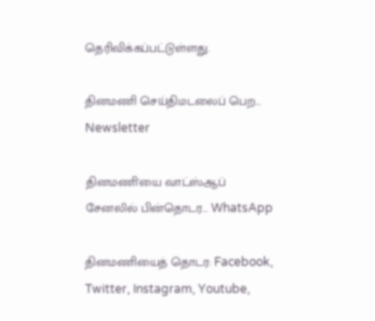தெரிவிக்கப்பட்டுள்ளது.

தினமணி செய்திமடலைப் பெற... Newsletter

தினமணி'யை வாட்ஸ்ஆப் சேனலில் பின்தொடர... WhatsApp

தினமணியைத் தொடர: Facebook, Twitter, Instagram, Youtube,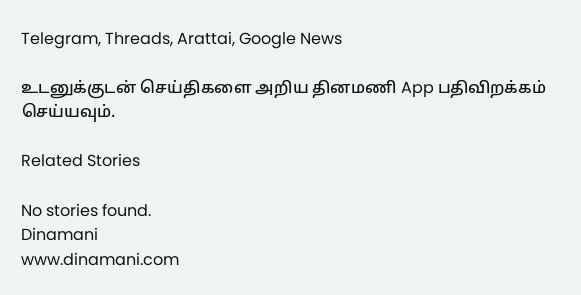Telegram, Threads, Arattai, Google News

உடனுக்குடன் செய்திகளை அறிய தினமணி App பதிவிறக்கம் செய்யவும்.

Related Stories

No stories found.
Dinamani
www.dinamani.com